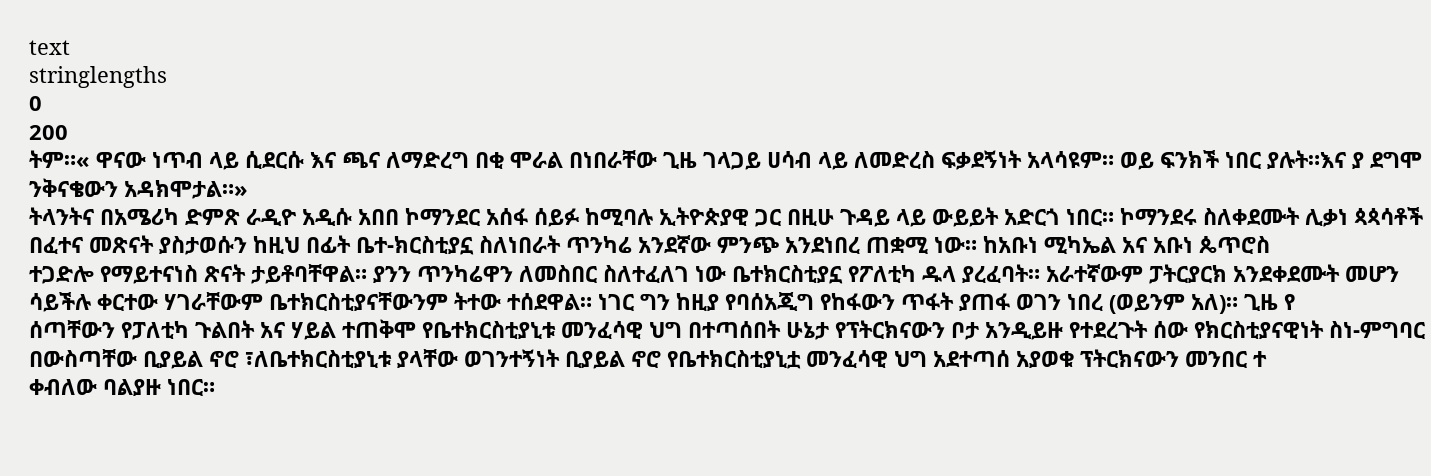text
stringlengths
0
200
ትም።« ዋናው ነጥብ ላይ ሲደርሱ እና ጫና ለማድረግ በቂ ሞራል በነበራቸው ጊዜ ገላጋይ ሀሳብ ላይ ለመድረስ ፍቃደኝነት አላሳዩም። ወይ ፍንክች ነበር ያሉት።እና ያ ደግሞ ንቅናቄውን አዳክሞታል።»
ትላንትና በአሜሪካ ድምጽ ራዲዮ አዲሱ አበበ ኮማንደር አሰፋ ሰይፉ ከሚባሉ ኢትዮጵያዊ ጋር በዚሁ ጉዳይ ላይ ውይይት አድርጎ ነበር። ኮማንደሩ ስለቀደሙት ሊቃነ ጳጳሳቶች በፈተና መጽናት ያስታወሱን ከዚህ በፊት ቤተ-ክርስቲያኗ ስለነበራት ጥንካሬ አንደኛው ምንጭ አንደነበረ ጠቋሚ ነው። ከአቡነ ሚካኤል አና አቡነ ጴጥሮስ
ተጋድሎ የማይተናነስ ጽናት ታይቶባቸዋል። ያንን ጥንካሬዋን ለመስበር ስለተፈለገ ነው ቤተክርስቲያኗ የፖለቲካ ዱላ ያረፈባት። አራተኛውም ፓትርያርክ አንደቀደሙት መሆን ሳይችሉ ቀርተው ሃገራቸውም ቤተክርስቲያናቸውንም ትተው ተሰደዋል። ነገር ግን ከዚያ የባሰአጂግ የከፋውን ጥፋት ያጠፋ ወገን ነበረ (ወይንም አለ)። ጊዜ የ
ሰጣቸውን የፓለቲካ ጉልበት አና ሃይል ተጠቅሞ የቤተክርስቲያኒቱ መንፈሳዊ ህግ በተጣሰበት ሁኔታ የፕትርክናውን ቦታ አንዲይዙ የተደረጉት ሰው የክርስቲያናዊነት ስነ-ምግባር በውስጣቸው ቢያይል ኖሮ ፣ለቤተክርስቲያኒቱ ያላቸው ወገንተኝነት ቢያይል ኖሮ የቤተክርስቲያኒቷ መንፈሳዊ ህግ አደተጣሰ አያወቁ ፕትርክናውን መንበር ተ
ቀብለው ባልያዙ ነበር።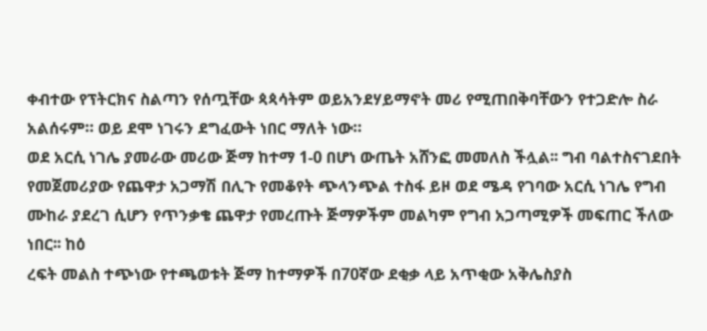ቀብተው የፕትርክና ስልጣን የሰጧቸው ጳጳሳትም ወይአንደሃይማኖት መሪ የሚጠበቅባቸውን የተጋድሎ ስራ አልሰሩም። ወይ ደሞ ነገሩን ደግፈውት ነበር ማለት ነው።
ወደ አርሲ ነገሌ ያመራው መሪው ጅማ ከተማ 1-0 በሆነ ውጤት አሸንፎ መመለስ ችሏል፡፡ ግብ ባልተስናገደበት የመጀመሪያው የጨዋታ አጋማሽ በሊጉ የመቆየት ጭላንጭል ተስፋ ይዞ ወደ ሜዳ የገባው አርሲ ነገሌ የግብ ሙከራ ያደረገ ሲሆን የጥንቃቄ ጨዋታ የመረጡት ጅማዎችም መልካም የግብ አጋጣሚዎች መፍጠር ችለው ነበር፡፡ ከዕ
ረፍት መልስ ተጭነው የተጫወቱት ጅማ ከተማዎች በ70ኛው ደቂቃ ላይ አጥቂው አቅሌስያስ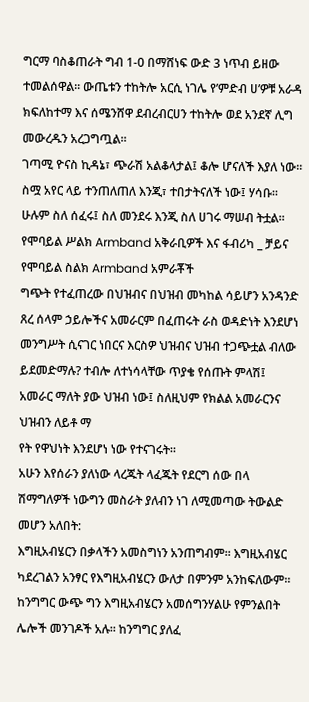ግርማ ባስቆጠራት ግብ 1-0 በማሸነፍ ውድ 3 ነጥብ ይዘው ተመልሰዋል፡፡ ውጤቱን ተከትሎ አርሲ ነገሌ የ’ምድብ ሀ’ዎቹ አራዳ ክፍለከተማ እና ሰሜንሸዋ ደብረብርሀን ተከትሎ ወደ አንደኛ ሊግ መውረዱን አረጋግጧል፡፡
ገጣሚ ዮናስ ኪዳኔ፣ ጭራሽ አልቆላታል፤ ቆሎ ሆናለች እያለ ነው፡፡ ስሟ አየር ላይ ተንጠለጠለ እንጂ፣ ተበታትናለች ነው፤ ሃሳቡ፡፡ ሁሉም ስለ ሰፈሩ፤ ስለ መንደሩ እንጂ ስለ ሀገሩ ማሠብ ትቷል፡፡
የሞባይል ሥልክ Armband አቅራቢዎች እና ፋብሪካ _ ቻይና የሞባይል ስልክ Armband አምራቾች
ግጭት የተፈጠረው በህዝብና በህዝብ መካከል ሳይሆን አንዳንድ ጸረ ሰላም ኃይሎችና አመራርም በፈጠሩት ራስ ወዳድነት እንደሆነ መንግሥት ሲናገር ነበርና እርስዎ ህዝብና ህዝብ ተጋጭቷል ብለው ይደመድማሉ? ተብሎ ለተነሳላቸው ጥያቄ የሰጡት ምላሽ፤ አመራር ማለት ያው ህዝብ ነው፤ ስለዚህም የክልል አመራርንና ህዝብን ለይቶ ማ
የት የዋህነት እንደሆነ ነው የተናገሩት።
አሁን እየሰራን ያለነው ላረጁት ላፈጁት የደርግ ሰው በላ ሽማግለዎች ነውግን መስራት ያለብን ነገ ለሚመጣው ትውልድ መሆን አለበት:
እግዚአብሄርን በቃላችን አመስግነን አንጠግብም፡፡ እግዚአብሄር ካደረገልን አንፃር የእግዚአብሄርን ውለታ በምንም አንከፍለውም፡፡ ከንግግር ውጭ ግን እግዚአብሄርን አመሰግንሃልሁ የምንልበት ሌሎች መንገዶች አሉ፡፡ ከንግግር ያለፈ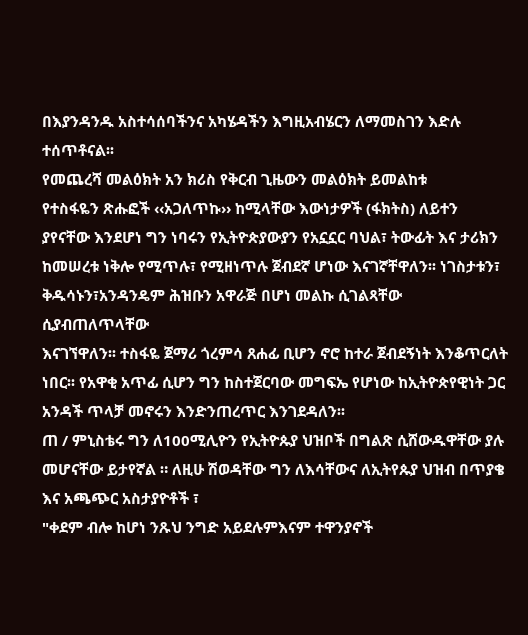በእያንዳንዱ አስተሳሰባችንና አካሄዳችን እግዚአብሄርን ለማመስገን እድሉ ተሰጥቶናል፡፡
የመጨረሻ መልዕክት አን ክሪስ የቅርብ ጊዜውን መልዕክት ይመልከቱ
የተስፋዬን ጽሑፎች ‹‹አጋለጥኩ›› ከሚላቸው እውነታዎች (ፋክትስ) ለይተን ያየናቸው እንደሆነ ግን ነባሩን የኢትዮጵያውያን የአኗኗር ባህል፣ ትውፊት እና ታሪክን ከመሠረቱ ነቅሎ የሚጥሉ፣ የሚዘነጥሉ ጀብደኛ ሆነው እናገኛቸዋለን፡፡ ነገስታቱን፣ ቅዱሳኑን፣አንዳንዴም ሕዝቡን አዋራጅ በሆነ መልኩ ሲገልጻቸው ሲያብጠለጥላቸው
እናገኘዋለን፡፡ ተስፋዬ ጀማሪ ጎረምሳ ጸሐፊ ቢሆን ኖሮ ከተራ ጀብደኝነት እንቆጥርለት ነበር፡፡ የአዋቂ አጥፊ ሲሆን ግን ከስተጀርባው መግፍኤ የሆነው ከኢትዮጵየዊነት ጋር አንዳች ጥላቻ መኖሩን እንድንጠረጥር እንገደዳለን፡፡
ጠ / ምኒስቴሩ ግን ለ100ሚሊዮን የኢትዮጱያ ህዝቦች በግልጽ ሲሸውዱዋቸው ያሉ መሆናቸው ይታየኛል ። ለዚሁ ሽወዳቸው ግን ለእሳቸውና ለኢትየጱያ ህዝብ በጥያቄ እና አጫጭር አስታያዮቶች ፣
"ቀደም ብሎ ከሆነ ንጹህ ንግድ አይደሉምእናም ተዋንያኖች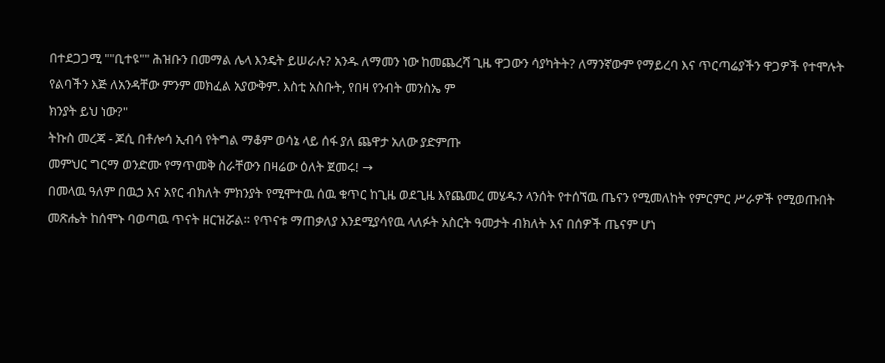በተደጋጋሚ ""ቢተዩ"" ሕዝቡን በመማል ሌላ እንዴት ይሠራሉ? አንዱ ለማመን ነው ከመጨረሻ ጊዜ ዋጋውን ሳያካትት? ለማንኛውም የማይረባ እና ጥርጣሬያችን ዋጋዎች የተሞሉት የልባችን እጅ ለአንዳቸው ምንም መክፈል አያውቅም. እስቲ አስቡት, የበዛ የንብት መንስኤ ም
ክንያት ይህ ነው?"
ትኩስ መረጃ - ጆሲ በቶሎሳ ኢብሳ የትግል ማቆም ወሳኔ ላይ ሰፋ ያለ ጨዋታ አለው ያድምጡ
መምህር ግርማ ወንድሙ የማጥመቅ ስራቸውን በዛሬው ዕለት ጀመሩ! →
በመላዉ ዓለም በዉኃ እና አየር ብክለት ምክንያት የሚሞተዉ ሰዉ ቁጥር ከጊዜ ወደጊዜ እየጨመረ መሄዱን ላንሰት የተሰኘዉ ጤናን የሚመለከት የምርምር ሥራዎች የሚወጡበት መጽሔት ከሰሞኑ ባወጣዉ ጥናት ዘርዝሯል። የጥናቱ ማጠቃለያ እንደሚያሳየዉ ላለፉት አስርት ዓመታት ብክለት እና በሰዎች ጤናም ሆነ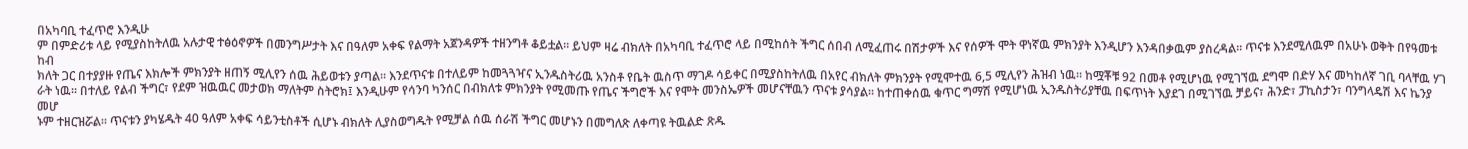በአካባቢ ተፈጥሮ እንዲሁ
ም በምድሪቱ ላይ የሚያስከትለዉ አሉታዊ ተፅዕኖዎች በመንግሥታት እና በዓለም አቀፍ የልማት አጀንዳዎች ተዘንግቶ ቆይቷል። ይህም ዛሬ ብክለት በአካባቢ ተፈጥሮ ላይ በሚከሰት ችግር ሰበብ ለሚፈጠሩ በሽታዎች እና የሰዎች ሞት ዋነኛዉ ምክንያት እንዲሆን እንዳበቃዉም ያስረዳል። ጥናቱ እንደሚለዉም በአሁኑ ወቅት በየዓመቱ ከብ
ክለት ጋር በተያያዙ የጤና እክሎች ምክንያት ዘጠኝ ሚሊየን ሰዉ ሕይወቱን ያጣል። እንደጥናቱ በተለይም ከመጓጓዣና ኢንዱስትሪዉ አንስቶ የቤት ዉስጥ ማገዶ ሳይቀር በሚያስከትለዉ በአየር ብክለት ምክንያት የሚሞተዉ 6,5 ሚሊየን ሕዝብ ነዉ። ከሟቾቹ 92 በመቶ የሚሆነዉ የሚገኘዉ ደግሞ በድሃ እና መካከለኛ ገቢ ባላቸዉ ሃገ
ራት ነዉ። በተለይ የልብ ችግር፣ የደም ዝዉዉር መታወክ ማለትም ስትሮክ፤ እንዲሁም የሳንባ ካንሰር በብክለቱ ምክንያት የሚመጡ የጤና ችግሮች እና የሞት መንስኤዎች መሆናቸዉን ጥናቱ ያሳያል። ከተጠቀሰዉ ቁጥር ግማሽ የሚሆነዉ ኢንዱስትሪያቸዉ በፍጥነት እያደገ በሚገኘዉ ቻይና፣ ሕንድ፣ ፓኪስታን፣ ባንግላዴሽ እና ኬንያ መሆ
ኑም ተዘርዝሯል። ጥናቱን ያካሄዱት 40 ዓለም አቀፍ ሳይንቲስቶች ሲሆኑ ብክለት ሊያስወግዱት የሚቻል ሰዉ ሰራሽ ችግር መሆኑን በመግለጽ ለቀጣዩ ትዉልድ ጽዱ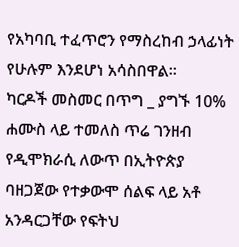የአካባቢ ተፈጥሮን የማስረከብ ኃላፊነት የሁሉም እንደሆነ አሳስበዋል።
ካርዶች መስመር በጥግ _ ያግኙ 10% ሐሙስ ላይ ተመለስ ጥሬ ገንዘብ
የዲሞክራሲ ለውጥ በኢትዮጵያ ባዘጋጀው የተቃውሞ ሰልፍ ላይ አቶ አንዳርጋቸው የፍትህ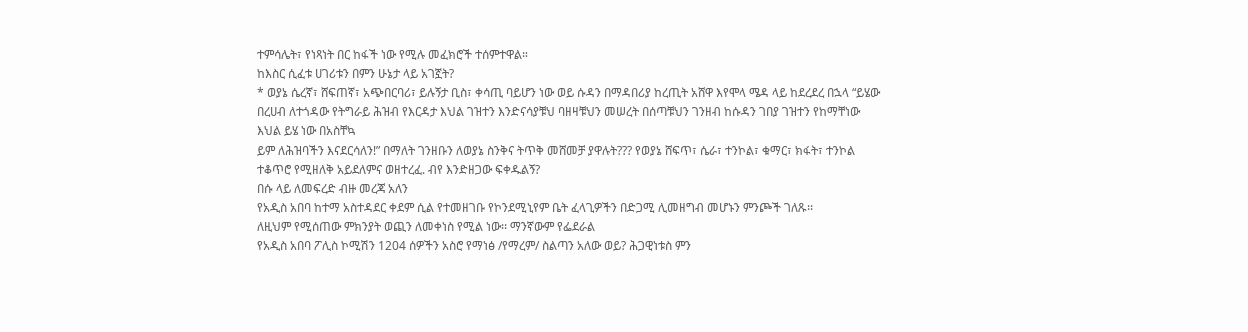ተምሳሌት፣ የነጻነት በር ከፋች ነው የሚሉ መፈክሮች ተሰምተዋል።
ከእስር ሲፈቱ ሀገሪቱን በምን ሁኔታ ላይ አገኟት?
* ወያኔ ሴረኛ፣ ሸፍጠኛ፣ አጭበርባሪ፣ ይሉኝታ ቢስ፣ ቀሳጢ ባይሆን ነው ወይ ሱዳን በማዳበሪያ ከረጢት አሸዋ እየሞላ ሜዳ ላይ ከደረደረ በኋላ “ይሄው በረሀብ ለተጎዳው የትግራይ ሕዝብ የእርዳታ እህል ገዝተን እንድናሳያቹህ ባዘዛቹህን መሠረት በሰጣቹህን ገንዘብ ከሱዳን ገበያ ገዝተን የከማቸነው እህል ይሄ ነው በአስቸኳ
ይም ለሕዝባችን እናደርሳለን!” በማለት ገንዘቡን ለወያኔ ስንቅና ትጥቅ መሸመቻ ያዋሉት??? የወያኔ ሸፍጥ፣ ሴራ፣ ተንኮል፣ ቁማር፣ ክፋት፣ ተንኮል ተቆጥሮ የሚዘለቅ አይደለምና ወዘተረፈ. ብየ እንድዘጋው ፍቀዱልኝ?
በሱ ላይ ለመፍረድ ብዙ መረጃ አለን
የአዲስ አበባ ከተማ አስተዳደር ቀደም ሲል የተመዘገቡ የኮንደሚኒየም ቤት ፈላጊዎችን በድጋሚ ሊመዘግብ መሆኑን ምንጮች ገለጹ፡፡
ለዚህም የሚሰጠው ምክንያት ወጪን ለመቀነስ የሚል ነው፡፡ ማንኛውም የፌደራል
የአዲስ አበባ ፖሊስ ኮሚሽን 1204 ሰዎችን አስሮ የማነፅ /የማረም/ ስልጣን አለው ወይ? ሕጋዊነቱስ ምን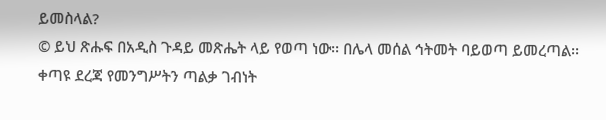ይመስላል?
© ይህ ጽሑፍ በአዲስ ጉዳይ መጽሔት ላይ የወጣ ነው፡፡ በሌላ መሰል ኅትመት ባይወጣ ይመረጣል፡፡
ቀጣዩ ደረጃ የመንግሥትን ጣልቃ ገብነት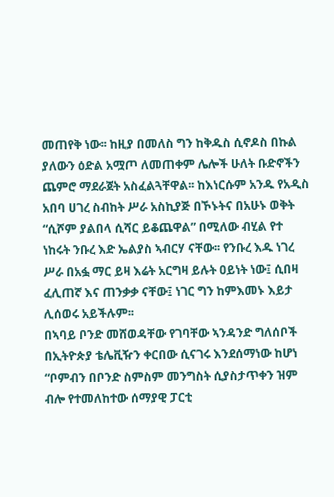መጠየቅ ነው፡፡ ከዚያ በመለስ ግን ከቅዱስ ሲኖዶስ በኩል ያለውን ዕድል አሟጦ ለመጠቀም ሌሎች ሁለት ቡድኖችን ጨምሮ ማደራጀት አስፈልጓቸዋል፡፡ ከእነርሱም አንዱ የአዲስ አበባ ሀገረ ስብከት ሥራ አስኪያጅ በኾኑትና በአሁኑ ወቅት “ሲሾም ያልበላ ሲሻር ይቆጨዋል” በሚለው ብሂል የተ
ነከሩት ንቡረ እድ ኤልያስ ኣብርሃ ናቸው፡፡ የንቡረ እዱ ነገረ ሥራ በአፏ ማር ይዛ እሬት አርግዛ ይሉት ዐይነት ነው፤ ሲበዛ ፈሊጠኛ እና ጠንቃቃ ናቸው፤ ነገር ግን ከምእመኑ እይታ ሊሰወሩ አይችሉም፡፡
በኣባይ ቦንድ መሸወዳቸው የገባቸው ኣንዳንድ ግለሰቦች በኢትዮጵያ ቴሌቪዥን ቀርበው ሲናገሩ እንደሰማነው ከሆነ “ቦምብን በቦንድ ስምስም መንግስት ሲያስታጥቀን ዝም ብሎ የተመለከተው ሰማያዊ ፓርቲ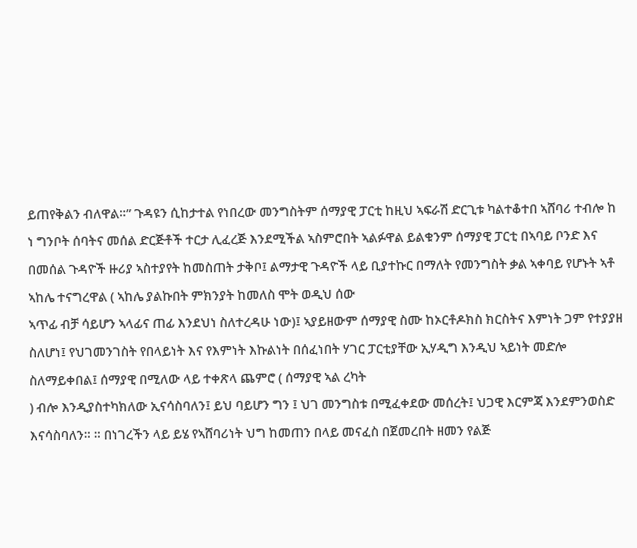ይጠየቅልን ብለዋል።” ጉዳዩን ሲከታተል የነበረው መንግስትም ሰማያዊ ፓርቲ ከዚህ ኣፍራሽ ድርጊቱ ካልተቆተበ ኣሸባሪ ተብሎ ከ
ነ ግንቦት ሰባትና መሰል ድርጅቶች ተርታ ሊፈረጅ እንደሚችል ኣስምሮበት ኣልፉዋል ይልቁንም ሰማያዊ ፓርቲ በኣባይ ቦንድ እና በመሰል ጉዳዮች ዙሪያ ኣስተያየት ከመስጠት ታቅቦ፤ ልማታዊ ጉዳዮች ላይ ቢያተኩር በማለት የመንግስት ቃል ኣቀባይ የሆኑት ኣቶ ኣከሌ ተናግረዋል ( ኣከሌ ያልኩበት ምክንያት ከመለስ ሞት ወዲህ ሰው
ኣጥፊ ብቻ ሳይሆን ኣላፊና ጠፊ እንደህነ ስለተረዳሁ ነው)፤ ኣያይዘውም ሰማያዊ ስሙ ከኦርቶዶክስ ክርስትና እምነት ጋም የተያያዘ ስለሆነ፤ የህገመንገስት የበላይነት እና የእምነት እኩልነት በሰፈነበት ሃገር ፓርቲያቸው ኢሃዲግ እንዲህ ኣይነት መድሎ ስለማይቀበል፤ ሰማያዊ በሚለው ላይ ተቀጽላ ጨምሮ ( ሰማያዊ ኣል ረካት
) ብሎ እንዲያስተካክለው ኢናሳስባለን፤ ይህ ባይሆን ግን ፤ ህገ መንግስቱ በሚፈቀደው መሰረት፤ ህጋዊ እርምጃ እንደምንወስድ እናሳስባለን። ። በነገረችን ላይ ይሄ የኣሸባሪነት ህግ ከመጠን በላይ መናፈስ በጀመረበት ዘመን የልጅ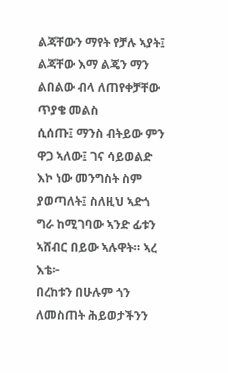ልጃቸውን ማየት የቻሉ ኣያት፤ ልጃቸው እማ ልጄን ማን ልበልው ብላ ለጠየቀቻቸው ጥያቄ መልስ
ሲሰጡ፤ ማንስ ብትይው ምን ዋጋ ኣለው፤ ገና ሳይወልድ እኮ ነው መንግስት ስም ያወጣለት፤ ስለዚህ ኣድጎ ግራ ከሚገባው ኣንድ ፊቱን ኣሸብር በይው ኣሉዋት። ኣረ እቴ፦
በረከቱን በሁሉም ጎን ለመስጠት ሕይወታችንን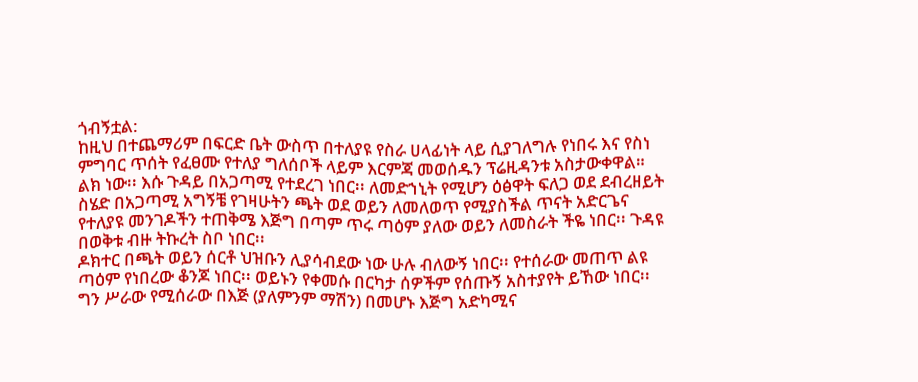ጎብኝቷል:
ከዚህ በተጨማሪም በፍርድ ቤት ውስጥ በተለያዩ የስራ ሀላፊነት ላይ ሲያገለግሉ የነበሩ እና የስነ ምግባር ጥሰት የፈፀሙ የተለያ ግለሰቦች ላይም እርምጃ መወሰዱን ፕሬዚዳንቱ አስታውቀዋል።
ልክ ነው፡፡ እሱ ጉዳይ በአጋጣሚ የተደረገ ነበር፡፡ ለመድኀኒት የሚሆን ዕፅዋት ፍለጋ ወደ ደብረዘይት ስሄድ በአጋጣሚ አግኝቼ የገዛሁትን ጫት ወደ ወይን ለመለወጥ የሚያስችል ጥናት አድርጌና የተለያዩ መንገዶችን ተጠቅሜ እጅግ በጣም ጥሩ ጣዕም ያለው ወይን ለመስራት ችዬ ነበር፡፡ ጉዳዩ በወቅቱ ብዙ ትኩረት ስቦ ነበር፡፡
ዶክተር በጫት ወይን ሰርቶ ህዝቡን ሊያሳብደው ነው ሁሉ ብለውኝ ነበር፡፡ የተሰራው መጠጥ ልዩ ጣዕም የነበረው ቆንጆ ነበር፡፡ ወይኑን የቀመሱ በርካታ ሰዎችም የሰጡኝ አስተያየት ይኸው ነበር፡፡ ግን ሥራው የሚሰራው በእጅ (ያለምንም ማሽን) በመሆኑ እጅግ አድካሚና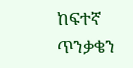ከፍተኛ ጥንቃቄን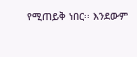የሚጠይቅ ነበር፡፡ እንደውም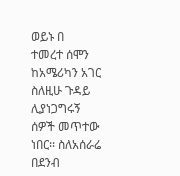ወይኑ በ
ተመረተ ሰሞን ከአሜሪካን አገር ስለዚሁ ጉዳይ ሊያነጋግሩኝ ሰዎች መጥተው ነበር፡፡ ስለአሰራሬ በደንብ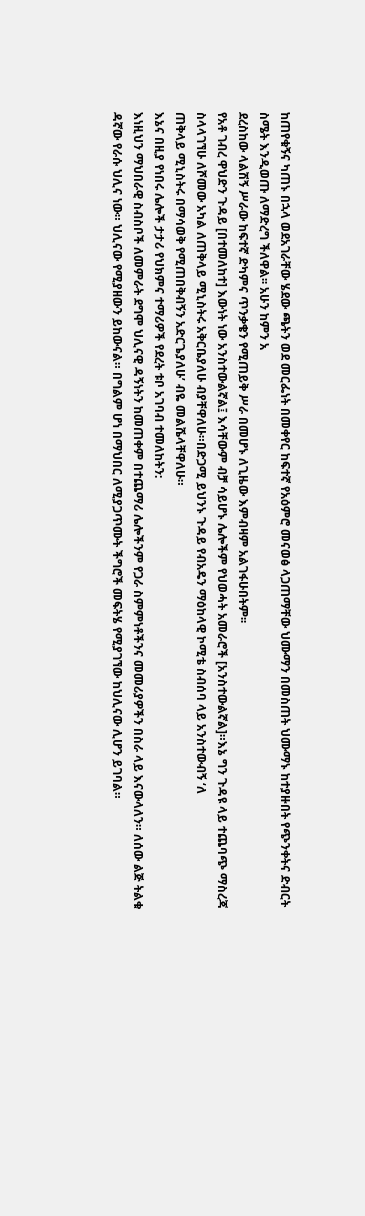ከጠየቁኝና ካጠኑ በኋላ ወደአገራቸው ሄደው ጫትን ወደ መርፌነት በመቀየር ከፍተኛ የአዕምሮ መናወፅ ላጋጠማቸው ህሙማን በመስጠት ህሙማኑ ከተያዙበት የጭንቀትና ድብርት ስሜት እንዲወጡ ለማድረግ ችለዋል፡፡ አሁን ከምን አ
ደረስከው ላልሽኝ ሥራው ከፍተኛ ድካምና ጥንቃቄን የሚጠይቅ ሥራ በመሆኑ ለጊዜው እምብዛም አልገፋሁበትም፡፡
የአቶ ገብረ ዋህድን ጉዳይ [በተመለከተ] እውነት ነው አንስተውልኛል፤ እሳቸውም ብቻ ሳይሆኑ ሌሎችም የህወሓት አመራሮች [አንስተውልኛል]።እኔ ግን ጉዳዩ ላይ ተጨባጭ ማስረጃ ስላላገኘሁ ለሾመው አካል ለጠቅላይ ሚኒስትሩ አቅርቤያለሁ ብያቸዋለሁ።በድጋሚ ይህንኑ ጉዳይ የብአዴን ማዕከላዊ ኮሚቴ ስብሰባ ላይ አንስተውብኝ ‘ለ
ጠቅላይ ሚኒስትሩ በማሳወቅ የሚጠበቅብኝን አድርጌያለሁ’ ብዬ መልሼላቸዋለሁ።
እኔና በዚያ የነበሩ ሌሎች ታታሪ የህክምና ተማሪዎች የደረት ቱቦ አገባብ ተመለከትን:
እነዚህን ማህበራዊ ስብስቦች ለመምራት ደግሞ ህሊናዊ ዳኝነትን ከመጠቀም በተጨማሪ ሌሎችንም የጋራ ስምምነቶችንና መመሪያዎችን በስራ ላይ እናውላለን። ለሰው ልጅ ትልቁ ዳኛው የራሱ ህሊና ነው። ህሊናው የሚያዘውን ይከውናል። በግልም ሆነ በማህበር ለሚያጋጥሙት ችግሮች መፍትሄ የሚያገኘው ከህሊናው ሊሆን ይገባል።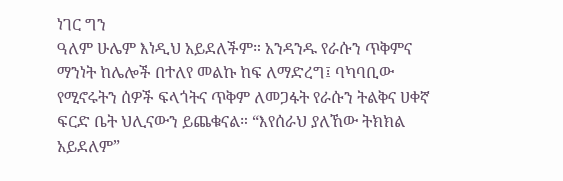ነገር ግን
ዓለም ሁሌም እነዲህ አይደለችም። አንዳንዱ የራሱን ጥቅምና ማንነት ከሌሎች በተለየ መልኩ ከፍ ለማድረግ፤ ባካባቢው የሚኖሩትን ሰዎች ፍላጎትና ጥቅም ለመጋፋት የራሱን ትልቅና ሀቀኛ ፍርድ ቤት ህሊናውን ይጨቁናል። “እየሰራህ ያለኸው ትክክል አይደለም”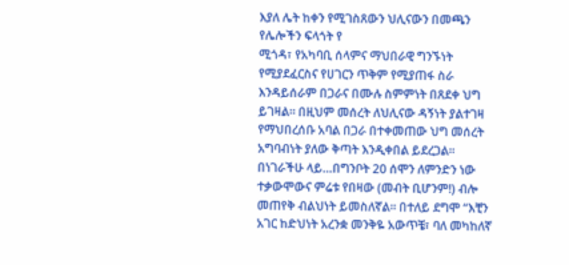እያለ ሌት ከቀን የሚገስጸውን ህሊናውን በመጫን የሌሎችን ፍላጎት የ
ሚጎዳ፣ የአካባቢ ሰላምና ማህበራዊ ግንኙነት የሚያደፈርስና የሀገርን ጥቅም የሚያጠፋ ስራ እንዳይሰራም በጋራና በሙሉ ስምምነት በጸደቀ ህግ ይገዛል። በዚህም መሰረት ለህሊናው ዳኝነት ያልተገዛ የማህበረሰቡ አባል በጋራ በተቀመጠው ህግ መሰረት አግባብነት ያለው ቅጣት እንዲቀበል ይደረጋል።
በነገራችሁ ላይ…በግንቦት 20 ሰሞን ለምንድን ነው ተቃውሞውና ምሬቱ የበዛው (መብት ቢሆንም!) ብሎ መጠየቅ ብልህነት ይመስለኛል፡፡ በተለይ ደግሞ “እቺን አገር ከድህነት አረንቋ መንቅዬ አውጥቼ፣ ባለ መካከለኛ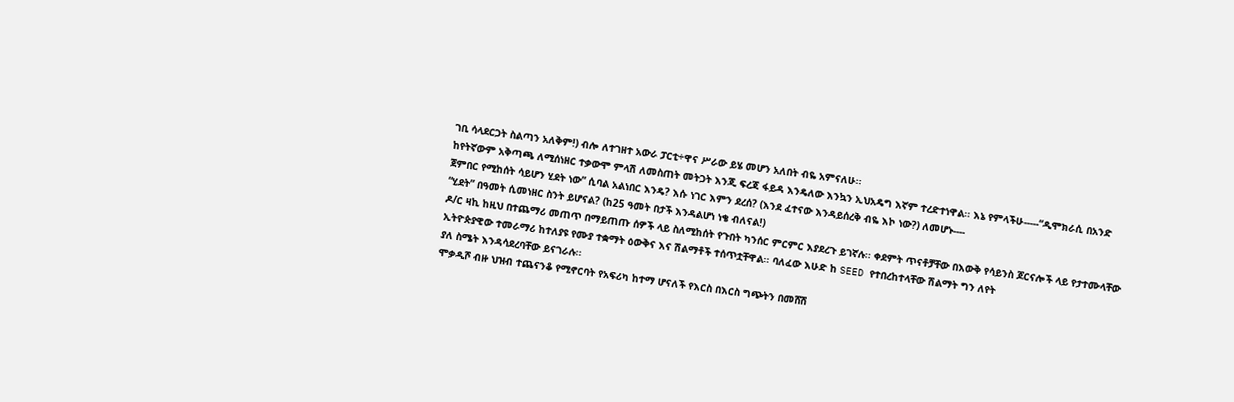ገቢ ሳላደርጋት ስልጣን አለቅም!) ብሎ ለተገዘተ አውራ ፓርቲ÷ዋና ሥራው ይሄ መሆን አለበት ብዬ አምናለሁ፡፡
ከየትኛውም አቅጣጫ ለሚሰነዘር ተቃውሞ ምላሽ ለመስጠት መትጋት እንጂ ፍረጃ ፋይዳ እንዴለው እንኳን ኢህአዴግ እኛም ተረድተነዋል፡፡ እኔ የምላችሁ-----“ዲሞክራሲ በአንድ ጀምበር የሚከሰት ሳይሆን ሂደት ነው” ሲባል አልነበር እንዴ? እሱ ነገር እምን ደረሰ? (እንደ ፈተናው እንዳይሰረቅ ብዬ እኮ ነው?) ለመሆኑ----
“ሂደት” በዓመት ሲመነዘር ስንት ይሆናል? (ከ25 ዓመት በታች እንዳልሆነ ነቄ ብለናል!)
ዶ/ር ዛኪ ከዚህ በተጨማሪ መጠጥ በማይጠጡ ሰዎች ላይ ስለሚከሰት የጉበት ካንሰር ምርምር እያደረጉ ይገኛሉ፡፡ ቀደምት ጥናቶቻቸው በእውቅ የሳይንስ ጆርናሎች ላይ የታተሙላቸው ኢትዮጵያዊው ተመራማሪ ከተለያዩ የሙያ ተቋማት ዕውቅና እና ሽልማቶች ተሰጥቷቸዋል፡፡ ባለፈው እሁድ ከ SEED የተበረከተላቸው ሽልማት ግን ለየት
ያለ ስሜት እንዳሳደረባቸው ይናገራሉ፡፡
ሞቃዲሾ ብዙ ህዝብ ተጨናንቆ የሚኖርባት የአፍሪካ ከተማ ሆናለች የእርስ በእርስ ግጭትን በመሸሽ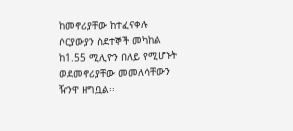ከመኖሪያቸው ከተፈናቀሉ ሶርያውያን ስደተኞች መካከል ከ1.55 ሚሊዮን በለይ የሚሆኑት ወደመኖሪያቸው መመለሳቸውን ዥንዋ ዘግቧል፡፡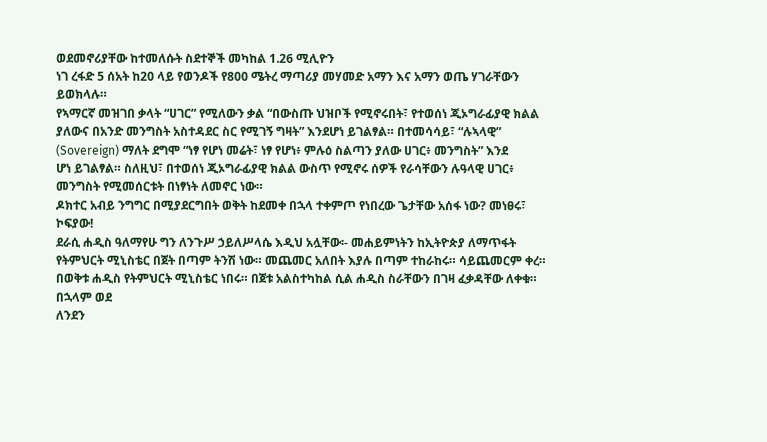ወደመኖሪያቸው ከተመለሱት ስደተኞች መካከል 1.26 ሚሊዮን
ነገ ረፋድ 5 ሰአት ከ20 ላይ የወንዶች የ800 ሜትረ ማጣሪያ መሃመድ አማን እና አማን ወጤ ሃገራቸውን ይወክላሉ።
የኣማርኛ መዝገበ ቃላት “ሀገር” የሚለውን ቃል “በውስጡ ህዝቦች የሚኖሩበት፣ የተወሰነ ጂኦግራፊያዊ ክልል ያለውና በአንድ መንግስት አስተዳደር ስር የሚገኝ ግዛት” እንደሆነ ይገልፃል። በተመሳሳይ፣ “ሉኣላዊ” (Sovereign) ማለት ደግሞ “ነፃ የሆነ መሬት፣ ነፃ የሆነ፥ ምሉዕ ስልጣን ያለው ሀገር፥ መንግስት” እንደ
ሆነ ይገልፃል። ስለዚህ፣ በተወሰነ ጂኦግራፊያዊ ክልል ውስጥ የሚኖሩ ሰዎች የራሳቸውን ሉዓላዊ ሀገር፥ መንግስት የሚመሰርቱት በነፃነት ለመኖር ነው።
ዶክተር አብይ ንግግር በሚያደርግበት ወቅት ከደመቀ በኋላ ተቀምጦ የነበረው ጌታቸው አሰፋ ነው? መነፀሩ፣ ኮፍያው!
ደራሲ ሐዲስ ዓለማየሁ ግን ለንጉሥ ኃይለሥላሴ እዲህ አሏቸው፡- መሐይምነትን ከኢትዮጵያ ለማጥፋት የትምህርት ሚኒስቴር በጀት በጣም ትንሽ ነው። መጨመር አለበት እያሉ በጣም ተከራከሩ። ሳይጨመርም ቀረ። በወቅቱ ሐዲስ የትምህርት ሚኒስቴር ነበሩ። በጀቱ አልስተካከል ሲል ሐዲስ ስራቸውን በገዛ ፈቃዳቸው ለቀቁ። በኋላም ወደ
ለንደን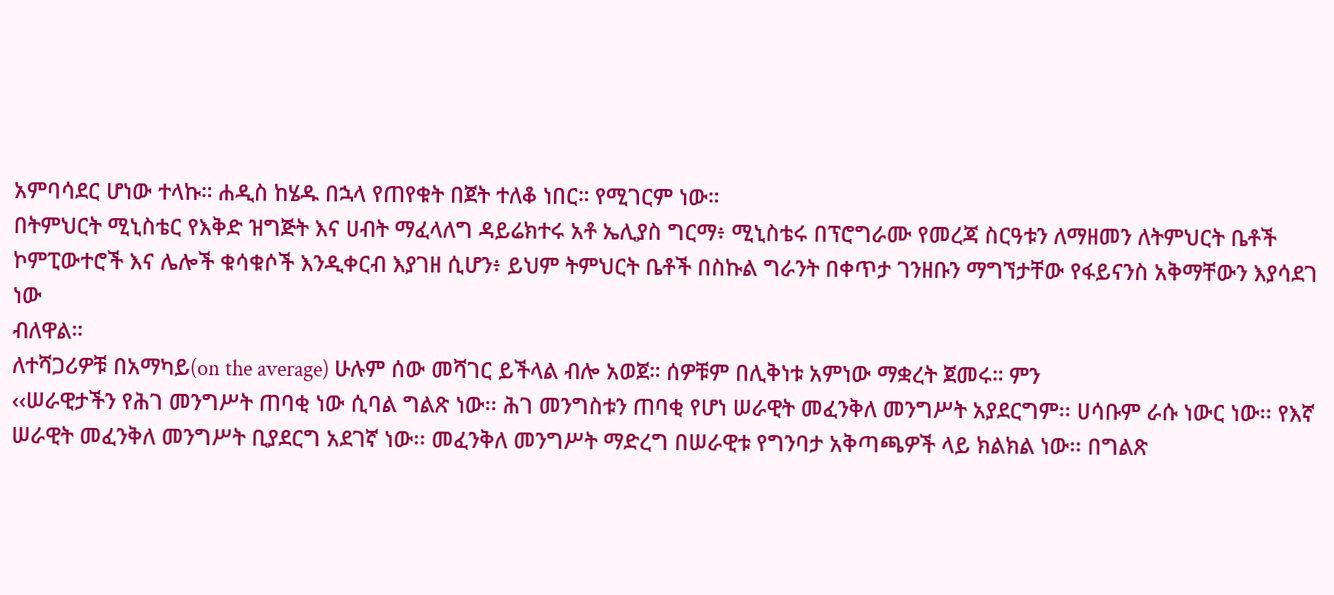አምባሳደር ሆነው ተላኩ። ሐዲስ ከሄዱ በኋላ የጠየቁት በጀት ተለቆ ነበር። የሚገርም ነው።
በትምህርት ሚኒስቴር የእቅድ ዝግጅት እና ሀብት ማፈላለግ ዳይሬክተሩ አቶ ኤሊያስ ግርማ፥ ሚኒስቴሩ በፕሮግራሙ የመረጃ ስርዓቱን ለማዘመን ለትምህርት ቤቶች ኮምፒውተሮች እና ሌሎች ቁሳቁሶች እንዲቀርብ እያገዘ ሲሆን፥ ይህም ትምህርት ቤቶች በስኩል ግራንት በቀጥታ ገንዘቡን ማግኘታቸው የፋይናንስ አቅማቸውን እያሳደገ ነው
ብለዋል።
ለተሻጋሪዎቹ በአማካይ(on the average) ሁሉም ሰው መሻገር ይችላል ብሎ አወጀ። ሰዎቹም በሊቅነቱ አምነው ማቋረት ጀመሩ። ምን
‹‹ሠራዊታችን የሕገ መንግሥት ጠባቂ ነው ሲባል ግልጽ ነው፡፡ ሕገ መንግስቱን ጠባቂ የሆነ ሠራዊት መፈንቅለ መንግሥት አያደርግም፡፡ ሀሳቡም ራሱ ነውር ነው፡፡ የእኛ ሠራዊት መፈንቅለ መንግሥት ቢያደርግ አደገኛ ነው፡፡ መፈንቅለ መንግሥት ማድረግ በሠራዊቱ የግንባታ አቅጣጫዎች ላይ ክልክል ነው፡፡ በግልጽ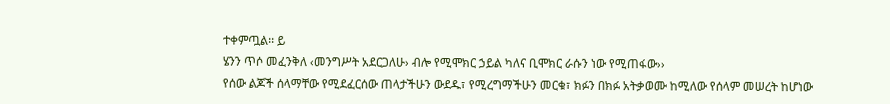ተቀምጧል፡፡ ይ
ሄንን ጥሶ መፈንቅለ ‹መንግሥት አደርጋለሁ› ብሎ የሚሞክር ኃይል ካለና ቢሞክር ራሱን ነው የሚጠፋው››
የሰው ልጆች ሰላማቸው የሚደፈርሰው ጠላታችሁን ውደዱ፣ የሚረግማችሁን መርቁ፣ ክፉን በክፉ አትቃወሙ ከሚለው የሰላም መሠረት ከሆነው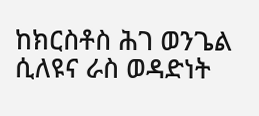ከክርስቶስ ሕገ ወንጌል ሲለዩና ራስ ወዳድነት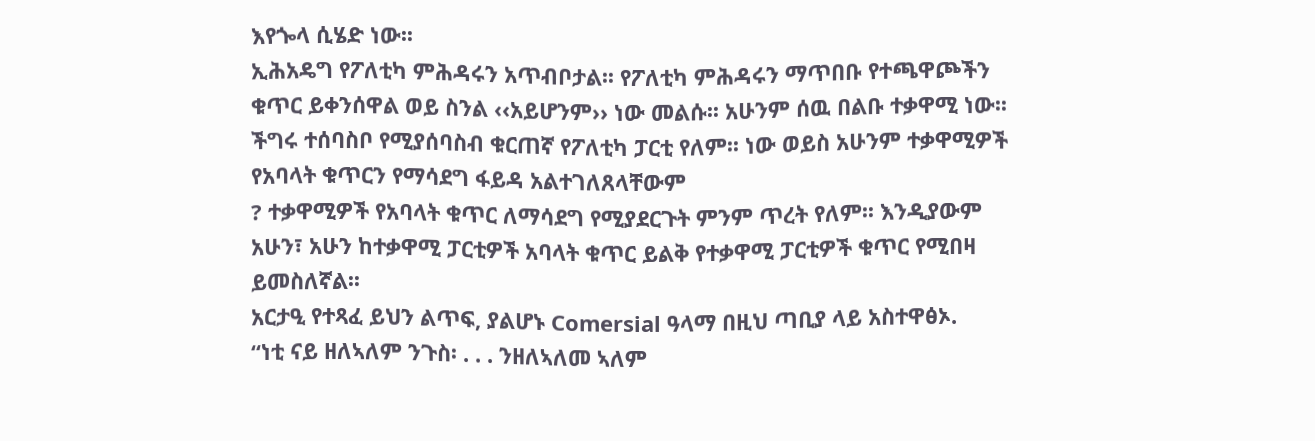እየጐላ ሲሄድ ነው፡፡
ኢሕአዴግ የፖለቲካ ምሕዳሩን አጥብቦታል፡፡ የፖለቲካ ምሕዳሩን ማጥበቡ የተጫዋጮችን ቁጥር ይቀንሰዋል ወይ ስንል ‹‹አይሆንም›› ነው መልሱ፡፡ አሁንም ሰዉ በልቡ ተቃዋሚ ነው፡፡ ችግሩ ተሰባስቦ የሚያሰባስብ ቁርጠኛ የፖለቲካ ፓርቲ የለም፡፡ ነው ወይስ አሁንም ተቃዋሚዎች የአባላት ቁጥርን የማሳደግ ፋይዳ አልተገለጸላቸውም
? ተቃዋሚዎች የአባላት ቁጥር ለማሳደግ የሚያደርጉት ምንም ጥረት የለም፡፡ እንዲያውም አሁን፣ አሁን ከተቃዋሚ ፓርቲዎች አባላት ቁጥር ይልቅ የተቃዋሚ ፓርቲዎች ቁጥር የሚበዛ ይመስለኛል፡፡
አርታዒ የተጻፈ ይህን ልጥፍ, ያልሆኑ Comersial ዓላማ በዚህ ጣቢያ ላይ አስተዋፅኦ.
“ነቲ ናይ ዘለኣለም ንጉስ፡ . . . ንዘለኣለመ ኣለም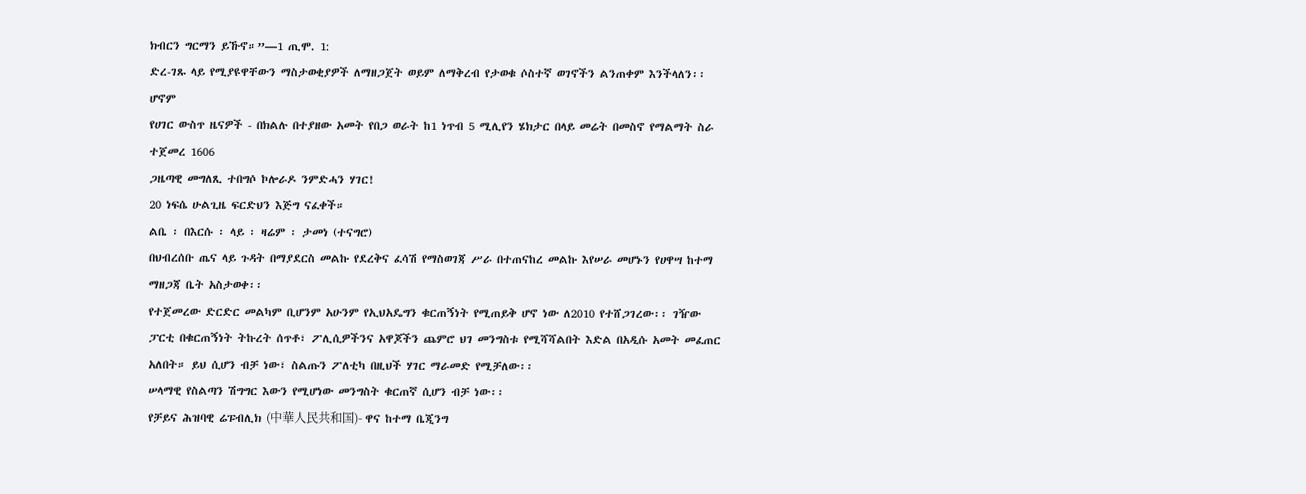ክብርን ግርማን ይኹኖ።”—1 ጢሞ. 1:
ድረ-ገጹ ላይ የሚያዩዋቸውን ማስታወቂያዎች ለማዘጋጀት ወይም ለማቅረብ የታወቁ ሶስተኛ ወገኖችን ልንጠቀም እንችላለን፡፡ ሆኖም
የሀገር ውስጥ ዜናዎች - በክልሉ በተያዘው አመት የበጋ ወራት ከ1 ነጥብ 5 ሚሊየን ሄክታር በላይ መሬት በመስኖ የማልማት ስራ ተጀመረ 1606
ጋዜጣዊ መግለጺ ተበግሶ ኮሎራዶ ንምድሓን ሃገር!
20 ነፍሴ ሁልጊዜ ፍርድህን እጅግ ናፈቀች።
ልቤ ፡ በእርሱ ፡ ላይ ፡ ዛሬም ፡ ታመነ (ተናግሮ)
በህብረሰቡ ጤና ላይ ጉዳት በማያደርስ መልኩ የደረቅና ፈሳሽ የማስወገጃ ሥራ በተጠናከረ መልኩ እየሠራ መሆኑን የሀዋሣ ከተማ ማዘጋጃ ቤት አስታወቀ፡፡
የተጀመረው ድርድር መልካም ቢሆንም አሁንም የኢህአዴግን ቁርጠኝነት የሚጠይቅ ሆኖ ነው ለ2010 የተሸጋገረው፡፡ ገዥው ፓርቲ በቁርጠኝነት ትኩረት ሰጥቶ፣ ፖሊሲዎችንና አዋጆችን ጨምሮ ህገ መንግስቱ የሚሻሻልበት እድል በአዲሱ አመት መፈጠር አለበት። ይህ ሲሆን ብቻ ነው፣ ስልጡን ፖለቲካ በዚህች ሃገር ማራመድ የሚቻለው፡፡
ሠላማዊ የስልጣን ሽግግር እውን የሚሆነው መንግስት ቁርጠኛ ሲሆን ብቻ ነው፡፡
የቻይና ሕዝባዊ ሬፑብሊክ (中華人民共和国)- ዋና ከተማ ቤጂንግ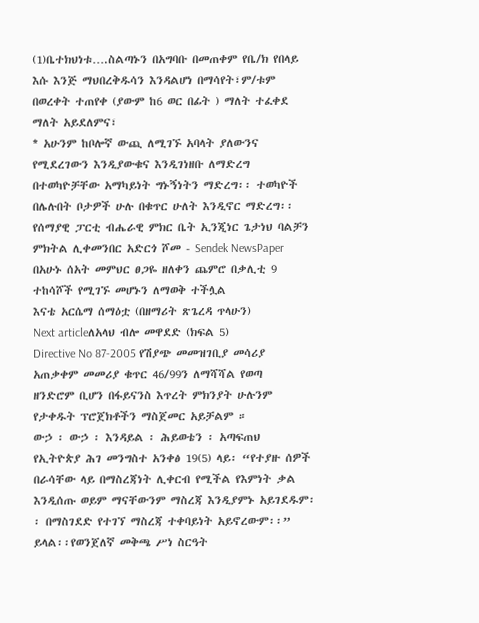(1)ቤተክህነቱ….ስልጣኑን በአግባቡ በመጠቀም የቤ/ክ የበላይ እሱ እንጅ ማህበረቅዱሳን እንዳልሆነ በማሳየት፣ም/ቱም በወረቀት ተጠየቀ (ያውም ከ6 ወር በፊት ) ማለት ተፈቀደ ማለት አይደለምና፣
* አሁንም ከቦሎኛ ውጪ ለሚገኙ አባላት ያለውንና የሚደረገውን እንዲያውቁና እንዲገነዘቡ ለማድረግ በተወካዮቻቸው አማካይነት ግኑኝነትን ማድረግ፡፡ ተወካዮች በሌሉበት ቦታዎች ሁሉ በቁጥር ሁለት እንዲኖር ማድረግ፡፡
የሰማያዊ ፓርቲ ብሔራዊ ምክር ቤት ኢንጂነር ጌታነህ ባልቻን ምክትል ሊቀመንበር አድርጎ ሾመ - Sendek NewsPaper
በአሁኑ ሰአት መምህር ፀጋዬ ዘለቀን ጨምሮ በቃሊቲ 9 ተከሳሾች የሚገኙ መሆኑን ለማወቅ ተችሏል
እናቴ አርሴማ ሰማዕቷ (በዘማሪት ጽጌረዳ ጥላሁን)
Next articleለአላህ ብሎ መዋደድ (ክፍል 5)
Directive No 87-2005 የሽያጭ መመዝገቢያ መሳሪያ አጠቃቀም መመሪያ ቁጥር 46/99ን ለማሻሻል የወጣ
ዘንድሮም ቢሆን በፋይናንስ እጥረት ምክንያት ሁሉንም የታቀዱት ፕሮጀክቶችን ማስጀመር አይቻልም ።
ውኃ ፡ ውኃ ፡ እንዳይል ፡ ሕይወቴን ፡ አጣፍጠህ
የኢትዮጵያ ሕገ መንግስተ አንቀፅ 19(5) ላይ፡ “የተያዙ ሰዎች በራሳቸው ላይ በማስረጃነት ሊቀርብ የሚችል የእምነት ቃል እንዲሰጡ ወይም ማናቸውንም ማስረጃ እንዲያምኑ አይገደዱም፡፡ በማስገደድ የተገኘ ማስረጃ ተቀባይነት አይኖረውም፡፡” ይላል፡፡የወንጀለኛ መቅጫ ሥነ ስርዓት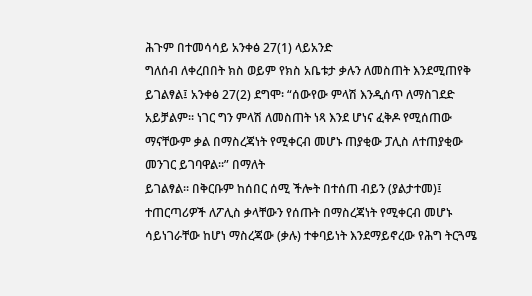ሕጉም በተመሳሳይ አንቀፅ 27(1) ላይአንድ
ግለሰብ ለቀረበበት ክስ ወይም የክስ አቤቱታ ቃሉን ለመስጠት እንደሚጠየቅ ይገልፃል፤ አንቀፅ 27(2) ደግሞ፡ “ሰውየው ምላሽ እንዲሰጥ ለማስገደድ አይቻልም፡፡ ነገር ግን ምላሽ ለመስጠት ነጻ እንደ ሆነና ፈቅዶ የሚሰጠው ማናቸውም ቃል በማስረጃነት የሚቀርብ መሆኑ ጠያቂው ፓሊስ ለተጠያቂው መንገር ይገባዋል፡፡” በማለት
ይገልፃል፡፡ በቅርቡም ከሰበር ሰሚ ችሎት በተሰጠ ብይን (ያልታተመ)፤ ተጠርጣሪዎች ለፖሊስ ቃላቸውን የሰጡት በማስረጃነት የሚቀርብ መሆኑ ሳይነገራቸው ከሆነ ማስረጃው (ቃሉ) ተቀባይነት እንደማይኖረው የሕግ ትርጓሜ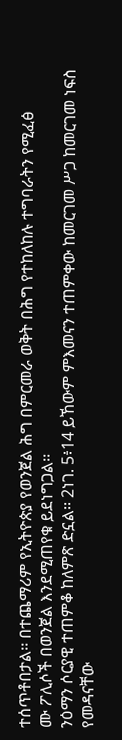ተሰጥቶበታል፡፡ በተጨማሪም የኢትዮጵያ የወንጀል ሕግ በምርመራ ወቅት በሕግ የተከለከሉ ተግባራትን የሚፈፅ
ሙ ፖሊሶች በወንጀል እንደሚጠየቁ ይደነግጋል፡፡
ንዕማን ሶርያዊ ተጠምቆ ከለምጽ ድኗል፡፡ 2ነገ. 5፥14 ይኸውም ምእመናን ተጠምቀው ከመርገመ ሥጋ ከመርገመ ነፍስ የመዳናቸው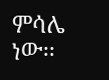ምሳሌ ነው፡፡